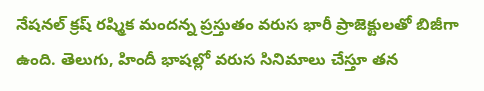నేషనల్ క్రష్ రష్మిక మందన్న ప్రస్తుతం వరుస భారీ ప్రాజెక్టులతో బిజీగా ఉంది. తెలుగు, హిందీ భాషల్లో వరుస సినిమాలు చేస్తూ తన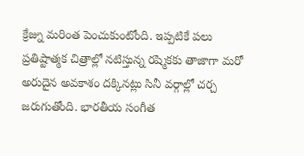క్రేజ్ను మరింత పెంచుకుంటోంది. ఇప్పటికే పలు ప్రతిష్టాత్మక చిత్రాల్లో నటిస్తున్న రష్మికకు తాజాగా మరో అరుదైన అవకాశం దక్కినట్లు సినీ వర్గాల్లో చర్చ జరుగుతోంది. భారతీయ సంగీత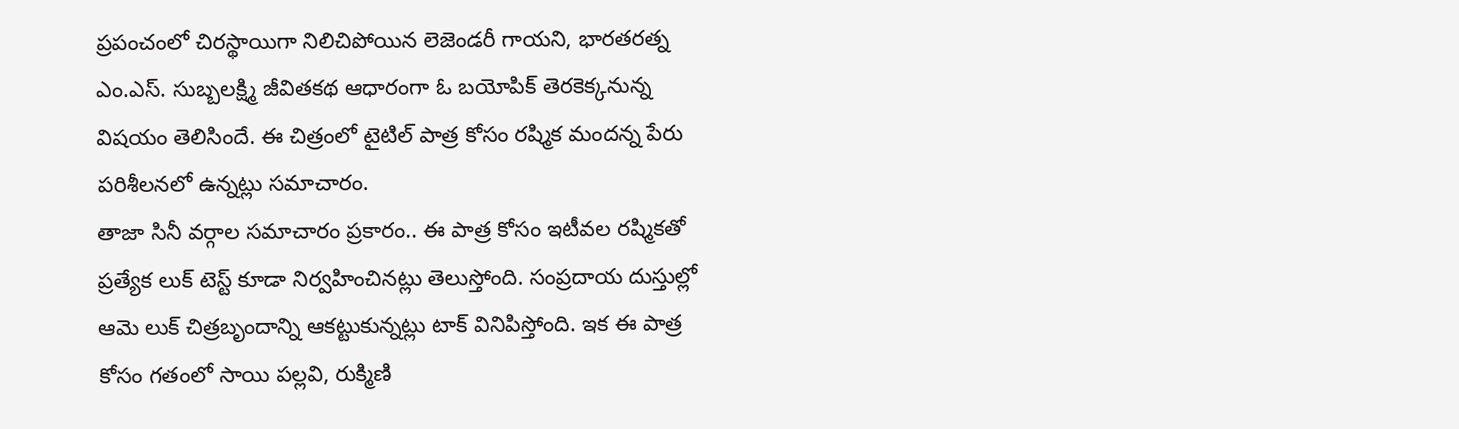ప్రపంచంలో చిరస్థాయిగా నిలిచిపోయిన లెజెండరీ గాయని, భారతరత్న ఎం.ఎస్. సుబ్బలక్ష్మి జీవితకథ ఆధారంగా ఓ బయోపిక్ తెరకెక్కనున్న విషయం తెలిసిందే. ఈ చిత్రంలో టైటిల్ పాత్ర కోసం రష్మిక మందన్న పేరు పరిశీలనలో ఉన్నట్లు సమాచారం.
తాజా సినీ వర్గాల సమాచారం ప్రకారం.. ఈ పాత్ర కోసం ఇటీవల రష్మికతో ప్రత్యేక లుక్ టెస్ట్ కూడా నిర్వహించినట్లు తెలుస్తోంది. సంప్రదాయ దుస్తుల్లో ఆమె లుక్ చిత్రబృందాన్ని ఆకట్టుకున్నట్లు టాక్ వినిపిస్తోంది. ఇక ఈ పాత్ర కోసం గతంలో సాయి పల్లవి, రుక్మిణి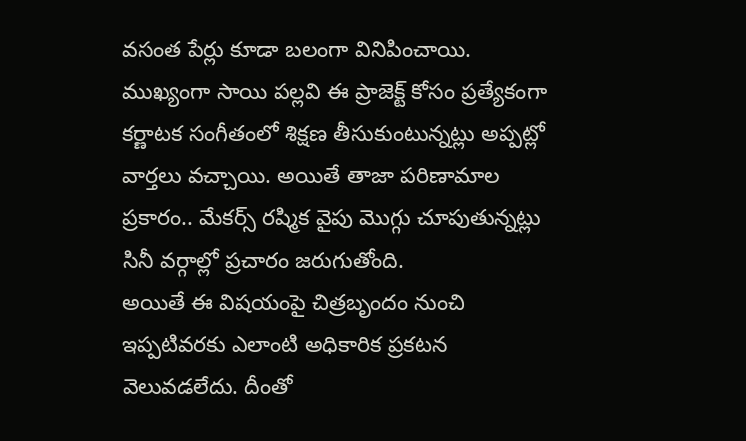వసంత పేర్లు కూడా బలంగా వినిపించాయి. ముఖ్యంగా సాయి పల్లవి ఈ ప్రాజెక్ట్ కోసం ప్రత్యేకంగా కర్ణాటక సంగీతంలో శిక్షణ తీసుకుంటున్నట్లు అప్పట్లో వార్తలు వచ్చాయి. అయితే తాజా పరిణామాల ప్రకారం.. మేకర్స్ రష్మిక వైపు మొగ్గు చూపుతున్నట్లు సినీ వర్గాల్లో ప్రచారం జరుగుతోంది.
అయితే ఈ విషయంపై చిత్రబృందం నుంచి ఇప్పటివరకు ఎలాంటి అధికారిక ప్రకటన వెలువడలేదు. దీంతో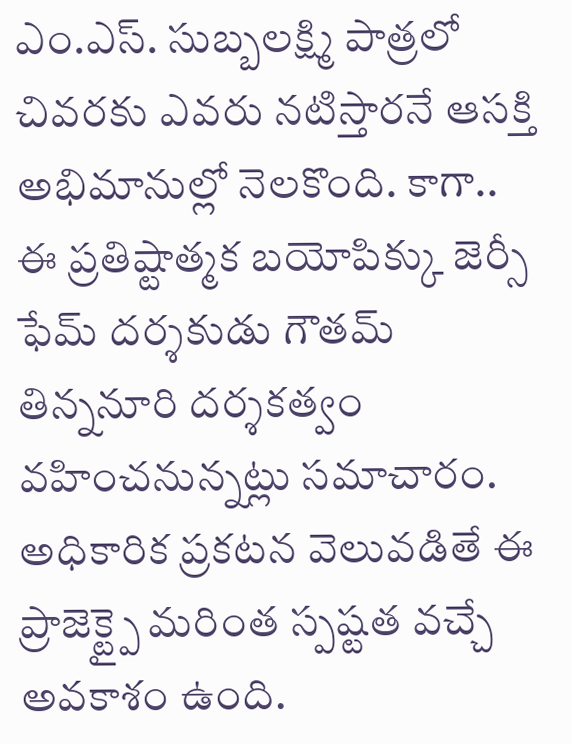ఎం.ఎస్. సుబ్బలక్ష్మి పాత్రలో చివరకు ఎవరు నటిస్తారనే ఆసక్తి అభిమానుల్లో నెలకొంది. కాగా.. ఈ ప్రతిష్టాత్మక బయోపిక్కు జెర్సీ ఫేమ్ దర్శకుడు గౌతమ్ తిన్ననూరి దర్శకత్వం వహించనున్నట్లు సమాచారం. అధికారిక ప్రకటన వెలువడితే ఈ ప్రాజెక్ట్పై మరింత స్పష్టత వచ్చే అవకాశం ఉంది.